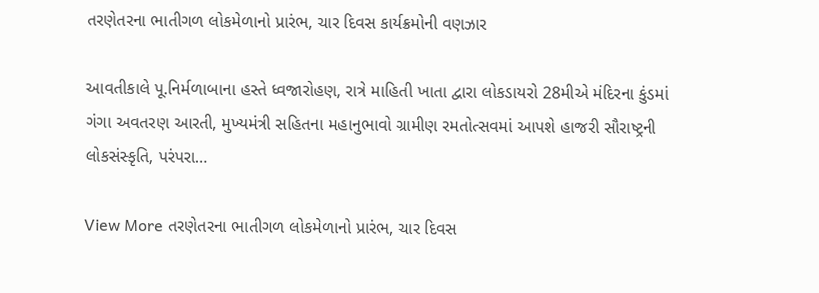તરણેતરના ભાતીગળ લોકમેળાનો પ્રારંભ, ચાર દિવસ કાર્યક્રમોની વણઝાર

આવતીકાલે પૂ.નિર્મળાબાના હસ્તે ધ્વજારોહણ, રાત્રે માહિતી ખાતા દ્વારા લોકડાયરો 28મીએ મંદિરના કુંડમાં ગંગા અવતરણ આરતી, મુખ્યમંત્રી સહિતના મહાનુભાવો ગ્રામીણ રમતોત્સવમાં આપશે હાજરી સૌરાષ્ટ્રની લોકસંસ્કૃતિ, પરંપરા…

View More તરણેતરના ભાતીગળ લોકમેળાનો પ્રારંભ, ચાર દિવસ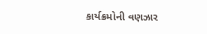કાર્યક્રમોની વણઝાર